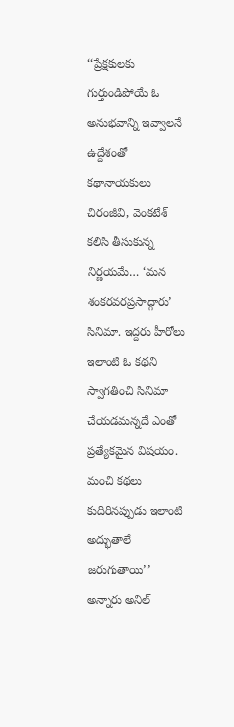‘‘ప్రేక్షకులకు గుర్తుండిపోయే ఓ అనుభవాన్ని ఇవ్వాలనే ఉద్దేశంతో కథానాయకులు చిరంజీవి, వెంకటేశ్ కలిసి తీసుకున్న నిర్ణయమే… ‘మన శంకరవరప్రసాద్గారు’ సినిమా. ఇద్దరు హీరోలు ఇలాంటి ఓ కథని స్వాగతించి సినిమా చేయడమన్నదే ఎంతో ప్రత్యేకమైన విషయం. మంచి కథలు కుదిరినప్పుడు ఇలాంటి అద్భుతాలే జరుగుతాయి’’ అన్నారు అనిల్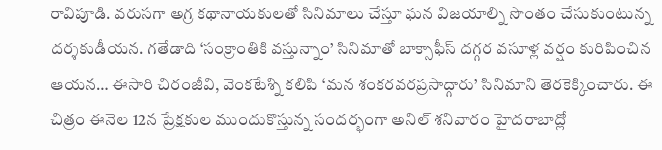రావిపూడి. వరుసగా అగ్ర కథానాయకులతో సినిమాలు చేస్తూ ఘన విజయాల్ని సొంతం చేసుకుంటున్న దర్శకుడీయన. గతేడాది ‘సంక్రాంతికి వస్తున్నాం’ సినిమాతో బాక్సాఫీస్ దగ్గర వసూళ్ల వర్షం కురిపించిన ఆయన… ఈసారి చిరంజీవి, వెంకటేశ్ని కలిపి ‘మన శంకరవరప్రసాద్గారు’ సినిమాని తెరకెక్కించారు. ఈ చిత్రం ఈనెల 12న ప్రేక్షకుల ముందుకొస్తున్న సందర్భంగా అనిల్ శనివారం హైదరాబాద్లో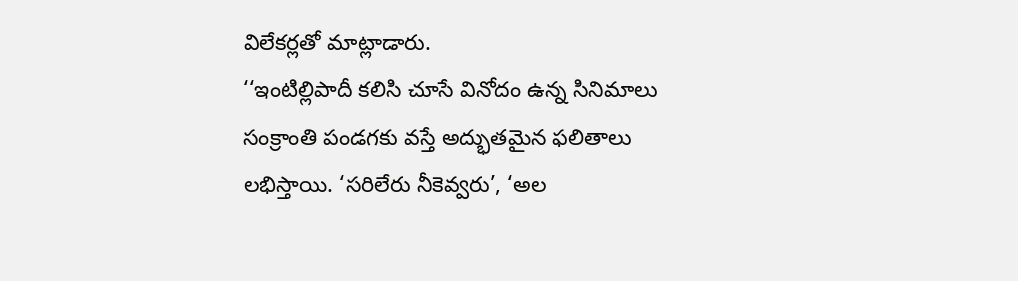విలేకర్లతో మాట్లాడారు.
‘‘ఇంటిల్లిపాదీ కలిసి చూసే వినోదం ఉన్న సినిమాలు సంక్రాంతి పండగకు వస్తే అద్భుతమైన ఫలితాలు లభిస్తాయి. ‘సరిలేరు నీకెవ్వరు’, ‘అల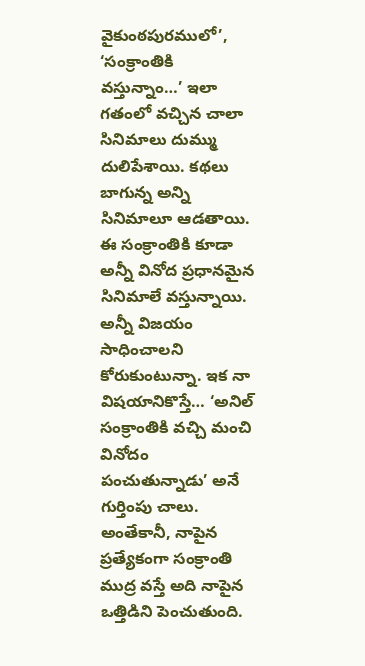వైకుంఠపురములో’, ‘సంక్రాంతికి వస్తున్నాం…’ ఇలా గతంలో వచ్చిన చాలా సినిమాలు దుమ్ము దులిపేశాయి. కథలు బాగున్న అన్ని సినిమాలూ ఆడతాయి. ఈ సంక్రాంతికి కూడా అన్నీ వినోద ప్రధానమైన సినిమాలే వస్తున్నాయి. అన్నీ విజయం సాధించాలని కోరుకుంటున్నా. ఇక నా విషయానికొస్తే… ‘అనిల్ సంక్రాంతికి వచ్చి మంచి వినోదం పంచుతున్నాడు’ అనే గుర్తింపు చాలు. అంతేకానీ, నాపైన ప్రత్యేకంగా సంక్రాంతి ముద్ర వస్తే అది నాపైన ఒత్తిడిని పెంచుతుంది.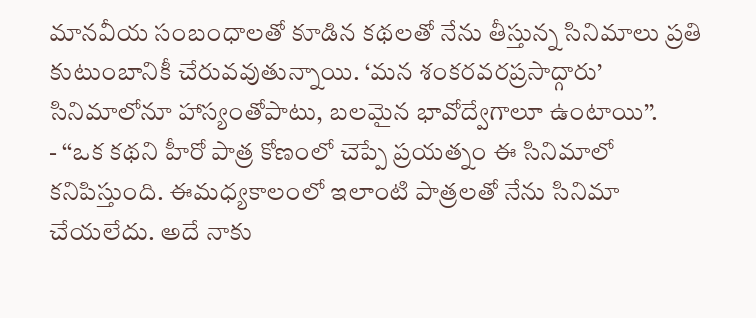మానవీయ సంబంధాలతో కూడిన కథలతో నేను తీస్తున్న సినిమాలు ప్రతి కుటుంబానికీ చేరువవుతున్నాయి. ‘మన శంకరవరప్రసాద్గారు’ సినిమాలోనూ హాస్యంతోపాటు, బలమైన భావోద్వేగాలూ ఉంటాయి’’.
- ‘‘ఒక కథని హీరో పాత్ర కోణంలో చెప్పే ప్రయత్నం ఈ సినిమాలో కనిపిస్తుంది. ఈమధ్యకాలంలో ఇలాంటి పాత్రలతో నేను సినిమా చేయలేదు. అదే నాకు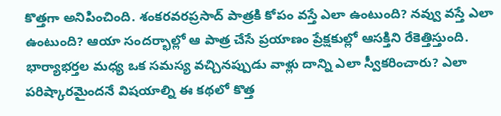కొత్తగా అనిపించింది. శంకరవరప్రసాద్ పాత్రకి కోపం వస్తే ఎలా ఉంటుంది? నవ్వు వస్తే ఎలా ఉంటుంది? ఆయా సందర్భాల్లో ఆ పాత్ర చేసే ప్రయాణం ప్రేక్షకుల్లో ఆసక్తిని రేకెత్తిస్తుంది. భార్యాభర్తల మధ్య ఒక సమస్య వచ్చినప్పుడు వాళ్లు దాన్ని ఎలా స్వీకరించారు? ఎలా పరిష్కారమైందనే విషయాల్ని ఈ కథలో కొత్త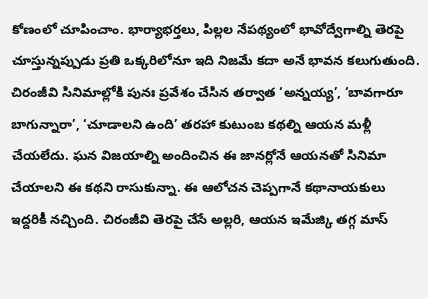కోణంలో చూపించాం. భార్యాభర్తలు, పిల్లల నేపథ్యంలో భావోద్వేగాల్ని తెరపై చూస్తున్నప్పుడు ప్రతి ఒక్కరిలోనూ ఇది నిజమే కదా అనే భావన కలుగుతుంది. చిరంజీవి సినిమాల్లోకి పునః ప్రవేశం చేసిన తర్వాత ‘అన్నయ్య’, ‘బావగారూ బాగున్నారా’, ‘చూడాలని ఉంది’ తరహా కుటుంబ కథల్ని ఆయన మళ్లీ చేయలేదు. ఘన విజయాల్ని అందించిన ఈ జానర్లోనే ఆయనతో సినిమా చేయాలని ఈ కథని రాసుకున్నా. ఈ ఆలోచన చెప్పగానే కథానాయకులు ఇద్దరికీ నచ్చింది. చిరంజీవి తెరపై చేసే అల్లరి, ఆయన ఇమేజ్కి తగ్గ మాస్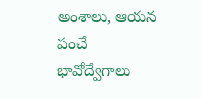అంశాలు, ఆయన పంచే భావోద్వేగాలు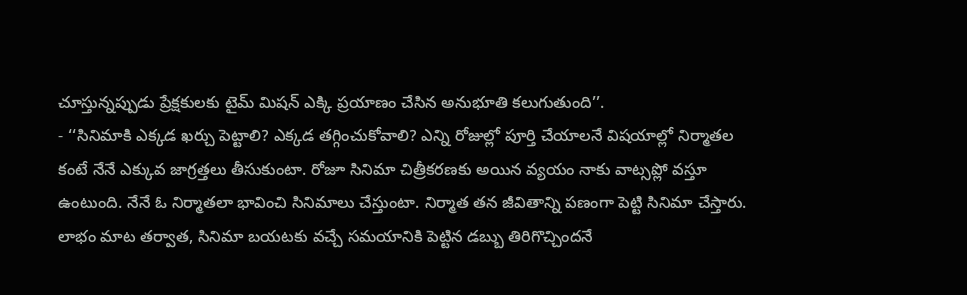చూస్తున్నప్పుడు ప్రేక్షకులకు టైమ్ మిషన్ ఎక్కి ప్రయాణం చేసిన అనుభూతి కలుగుతుంది’’.
- ‘‘సినిమాకి ఎక్కడ ఖర్చు పెట్టాలి? ఎక్కడ తగ్గించుకోవాలి? ఎన్ని రోజుల్లో పూర్తి చేయాలనే విషయాల్లో నిర్మాతల కంటే నేనే ఎక్కువ జాగ్రత్తలు తీసుకుంటా. రోజూ సినిమా చిత్రీకరణకు అయిన వ్యయం నాకు వాట్సప్లో వస్తూ ఉంటుంది. నేనే ఓ నిర్మాతలా భావించి సినిమాలు చేస్తుంటా. నిర్మాత తన జీవితాన్ని పణంగా పెట్టి సినిమా చేస్తారు. లాభం మాట తర్వాత, సినిమా బయటకు వచ్చే సమయానికి పెట్టిన డబ్బు తిరిగొచ్చిందనే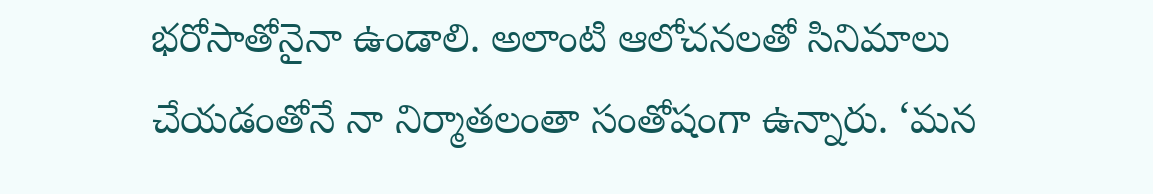భరోసాతోనైనా ఉండాలి. అలాంటి ఆలోచనలతో సినిమాలు చేయడంతోనే నా నిర్మాతలంతా సంతోషంగా ఉన్నారు. ‘మన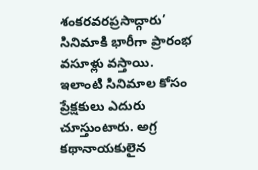శంకరవరప్రసాద్గారు’ సినిమాకి భారీగా ప్రారంభ వసూళ్లు వస్తాయి. ఇలాంటి సినిమాల కోసం ప్రేక్షకులు ఎదురు చూస్తుంటారు. అగ్ర కథానాయకులైన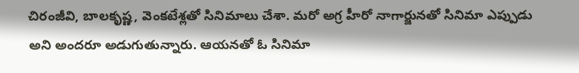చిరంజీవి, బాలకృష్ణ, వెంకటేశ్లతో సినిమాలు చేశా. మరో అగ్ర హీరో నాగార్జునతో సినిమా ఎప్పుడు అని అందరూ అడుగుతున్నారు. ఆయనతో ఓ సినిమా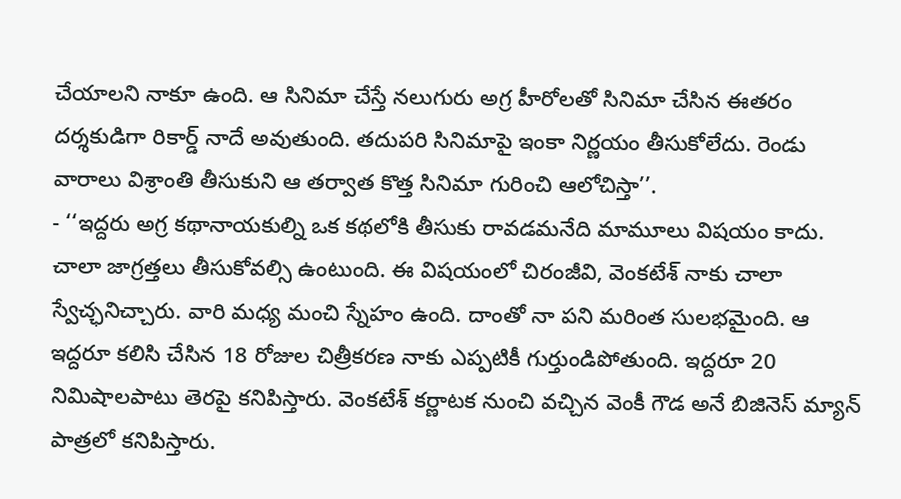చేయాలని నాకూ ఉంది. ఆ సినిమా చేస్తే నలుగురు అగ్ర హీరోలతో సినిమా చేసిన ఈతరం దర్శకుడిగా రికార్డ్ నాదే అవుతుంది. తదుపరి సినిమాపై ఇంకా నిర్ణయం తీసుకోలేదు. రెండు వారాలు విశ్రాంతి తీసుకుని ఆ తర్వాత కొత్త సినిమా గురించి ఆలోచిస్తా’’.
- ‘‘ఇద్దరు అగ్ర కథానాయకుల్ని ఒక కథలోకి తీసుకు రావడమనేది మామూలు విషయం కాదు. చాలా జాగ్రత్తలు తీసుకోవల్సి ఉంటుంది. ఈ విషయంలో చిరంజీవి, వెంకటేశ్ నాకు చాలా స్వేచ్ఛనిచ్చారు. వారి మధ్య మంచి స్నేహం ఉంది. దాంతో నా పని మరింత సులభమైంది. ఆ ఇద్దరూ కలిసి చేసిన 18 రోజుల చిత్రీకరణ నాకు ఎప్పటికీ గుర్తుండిపోతుంది. ఇద్దరూ 20 నిమిషాలపాటు తెరపై కనిపిస్తారు. వెంకటేశ్ కర్ణాటక నుంచి వచ్చిన వెంకీ గౌడ అనే బిజినెస్ మ్యాన్ పాత్రలో కనిపిస్తారు.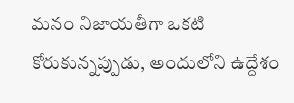మనం నిజాయతీగా ఒకటి కోరుకున్నప్పుడు, అందులోని ఉద్దేశం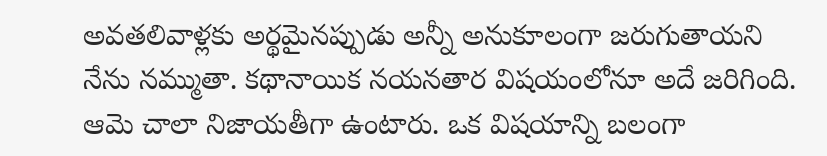అవతలివాళ్లకు అర్థమైనప్పుడు అన్నీ అనుకూలంగా జరుగుతాయని నేను నమ్ముతా. కథానాయిక నయనతార విషయంలోనూ అదే జరిగింది. ఆమె చాలా నిజాయతీగా ఉంటారు. ఒక విషయాన్ని బలంగా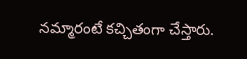నమ్మారంటే కచ్చితంగా చేస్తారు.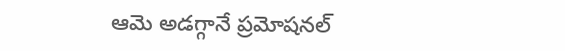ఆమె అడగ్గానే ప్రమోషనల్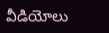వీడియోలు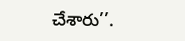చేశారు’’.